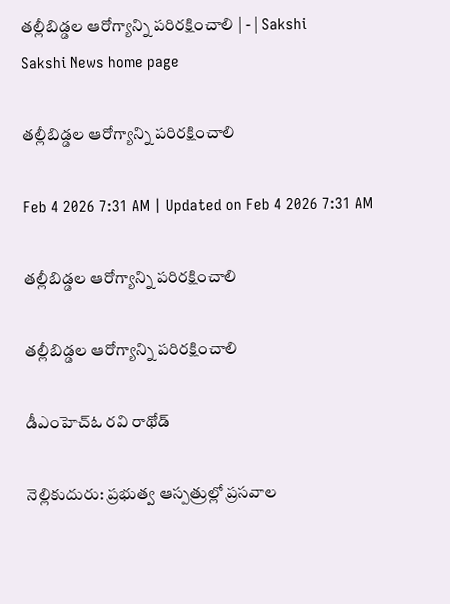తల్లీబిడ్డల ఆరోగ్యాన్ని పరిరక్షించాలి | - | Sakshi
Sakshi News home page

తల్లీబిడ్డల ఆరోగ్యాన్ని పరిరక్షించాలి

Feb 4 2026 7:31 AM | Updated on Feb 4 2026 7:31 AM

తల్లీబిడ్డల ఆరోగ్యాన్ని పరిరక్షించాలి

తల్లీబిడ్డల ఆరోగ్యాన్ని పరిరక్షించాలి

డీఎంహెచ్‌ఓ రవి రాథోడ్‌

నెల్లికుదురు: ప్రభుత్వ ఆస్పత్రుల్లో ప్రసవాల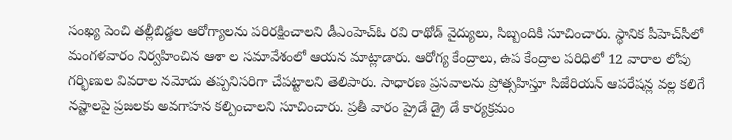సంఖ్య పెంచి తల్లీబిడ్డల ఆరోగ్యాలను పరిరక్షించాలని డీఎంహెచ్‌ఓ రవి రాథోడ్‌ వైద్యులు, సిబ్బందికి సూచించారు. స్థానిక పీహెచ్‌సీలో మంగళవారం నిర్వహించిన ఆశా ల సమావేశంలో ఆయన మాట్లాడారు. ఆరోగ్య కేంద్రాలు, ఉప కేంద్రాల పరిధిలో 12 వారాల లోపు గర్భిణుల వివరాల నమోదు తప్పనిసరిగా చేపట్టాలని తెలిపారు. సాధారణ ప్రసవాలను ప్రోత్సహిస్తూ సిజేరియన్‌ ఆపరేషన్ల వల్ల కలిగే నష్టాలపై ప్రజలకు అవగాహన కల్పించాలని సూచించారు. ప్రతీ వారం ప్రైడే డ్రై డే కార్యక్రమం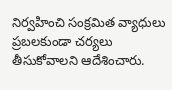నిర్వహించి సంక్రమిత వ్యాధులు ప్రబలకుండా చర్యలు తీసుకోవాలని ఆదేశించారు.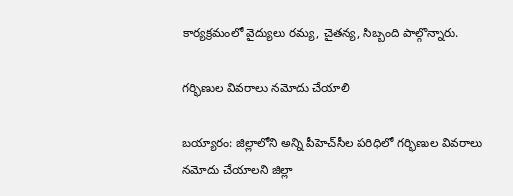కార్యక్రమంలో వైద్యులు రమ్య, చైతన్య, సిబ్బంది పాల్గొన్నారు.

గర్భిణుల వివరాలు నమోదు చేయాలి

బయ్యారం: జిల్లాలోని అన్ని పీహెచ్‌సీల పరిధిలో గర్భిణుల వివరాలు నమోదు చేయాలని జిల్లా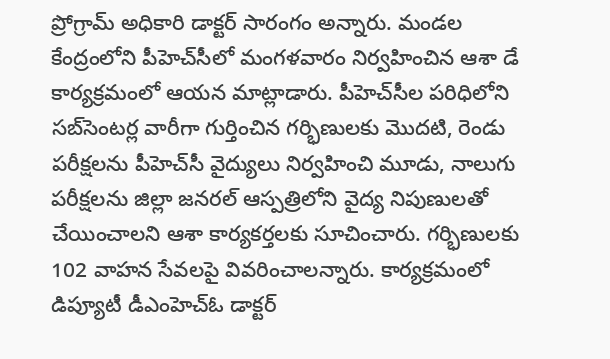ప్రోగ్రామ్‌ అధికారి డాక్టర్‌ సారంగం అన్నారు. మండల కేంద్రంలోని పీహెచ్‌సీలో మంగళవారం నిర్వహించిన ఆశా డే కార్యక్రమంలో ఆయన మాట్లాడారు. పీహెచ్‌సీల పరిధిలోని సబ్‌సెంటర్ల వారీగా గుర్తించిన గర్భిణులకు మొదటి, రెండు పరీక్షలను పీహెచ్‌సీ వైద్యులు నిర్వహించి మూడు, నాలుగు పరీక్షలను జిల్లా జనరల్‌ ఆస్పత్రిలోని వైద్య నిపుణులతో చేయించాలని ఆశా కార్యకర్తలకు సూచించారు. గర్భిణులకు 102 వాహన సేవలపై వివరించాలన్నారు. కార్యక్రమంలో డిప్యూటీ డీఎంహెచ్‌ఓ డాక్టర్‌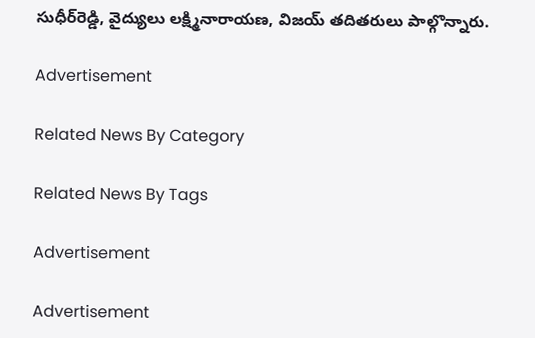సుధీర్‌రెడ్డి, వైద్యులు లక్ష్మినారాయణ, విజయ్‌ తదితరులు పాల్గొన్నారు.

Advertisement

Related News By Category

Related News By Tags

Advertisement

Advertisement